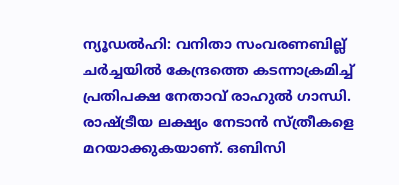ന്യൂഡൽഹി: വനിതാ സംവരണബില്ല് ചർച്ചയിൽ കേന്ദ്രത്തെ കടന്നാക്രമിച്ച് പ്രതിപക്ഷ നേതാവ് രാഹുൽ ഗാന്ധി. രാഷ്ട്രീയ ലക്ഷ്യം നേടാൻ സ്ത്രീകളെ മറയാക്കുകയാണ്. ഒബിസി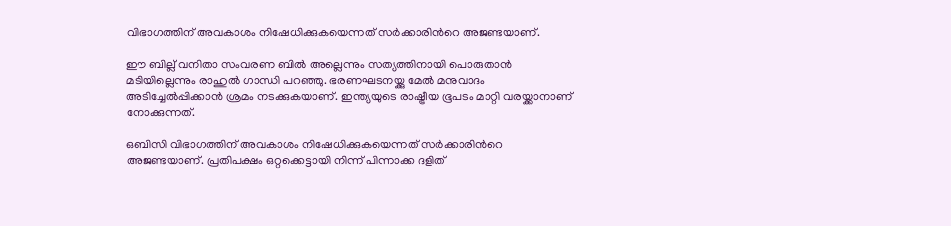വിഭാഗത്തിന് അവകാശം നിഷേധിക്കുകയെന്നത് സർക്കാരിന്‍റെ അജണ്ടയാണ്.

ഈ ബില്ല് വനിതാ സംവരണ ബിൽ അല്ലെന്നും സത്യത്തിനായി പൊരുതാൻ മടിയില്ലെന്നും രാഹുൽ ഗാന്ധി പറഞ്ഞു. ഭരണഘടനയ്ക്കു മേൽ മനുവാദം അടിച്ചേൽപ്പിക്കാൻ ശ്രമം നടക്കുകയാണ്. ഇന്ത്യയുടെ രാഷ്ട്രീയ ഭൂപടം മാറ്റി വരയ്ക്കാനാണ് നോക്കുന്നത്.

ഒബിസി വിഭാഗത്തിന് അവകാശം നിഷേധിക്കുകയെന്നത് സർക്കാരിന്‍റെ അജണ്ടയാണ്. പ്രതിപക്ഷം ഒറ്റക്കെട്ടായി നിന്ന് പിന്നാക്ക ദളിത്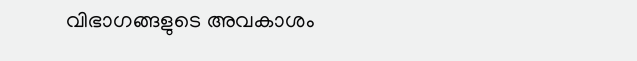വിഭാഗങ്ങളുടെ അവകാശം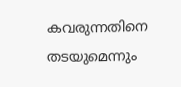കവരുന്നതിനെ തടയുമെന്നും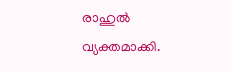രാഹുൽ വ്യക്തമാക്കി.